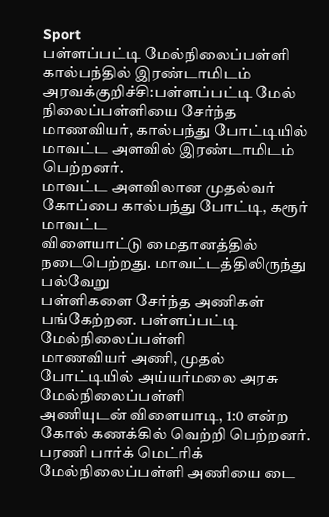Sport
பள்ளப்பட்டி மேல்நிலைப்பள்ளி கால்பந்தில் இரண்டாமிடம்
அரவக்குறிச்சி:பள்ளப்பட்டி மேல் நிலைப்பள்ளியை சேர்ந்த மாணவியர், கால்பந்து போட்டியில் மாவட்ட அளவில் இரண்டாமிடம் பெற்றனர்.
மாவட்ட அளவிலான முதல்வர் கோப்பை கால்பந்து போட்டி, கரூர் மாவட்ட
விளையாட்டு மைதானத்தில் நடைபெற்றது. மாவட்டத்திலிருந்து பல்வேறு
பள்ளிகளை சேர்ந்த அணிகள் பங்கேற்றன. பள்ளப்பட்டி மேல்நிலைப்பள்ளி
மாணவியர் அணி, முதல் போட்டியில் அய்யர்மலை அரசு மேல்நிலைப்பள்ளி
அணியுடன் விளையாடி, 1:0 என்ற கோல் கணக்கில் வெற்றி பெற்றனர்.
பரணி பார்க் மெட்ரிக் மேல்நிலைப்பள்ளி அணியை டை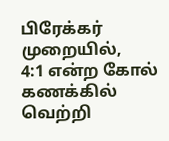பிரேக்கர் முறையில்,
4:1 என்ற கோல் கணக்கில் வெற்றி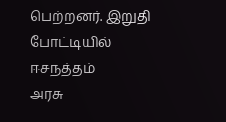பெற்றனர். இறுதி போட்டியில் ஈசநத்தம்
அரசு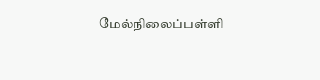மேல்நிலைப்பள்ளி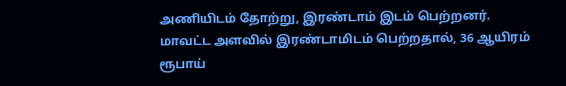அணியிடம் தோற்று, இரண்டாம் இடம் பெற்றனர்.
மாவட்ட அளவில் இரண்டாமிடம் பெற்றதால், 36 ஆயிரம் ரூபாய்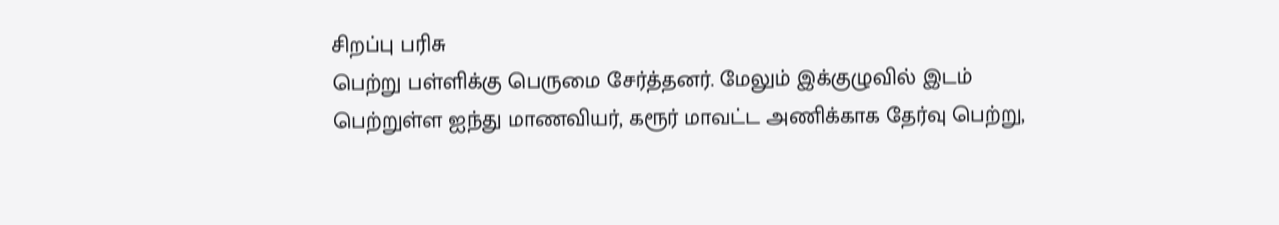சிறப்பு பரிசு
பெற்று பள்ளிக்கு பெருமை சேர்த்தனர். மேலும் இக்குழுவில் இடம்
பெற்றுள்ள ஐந்து மாணவியர், கரூர் மாவட்ட அணிக்காக தேர்வு பெற்று,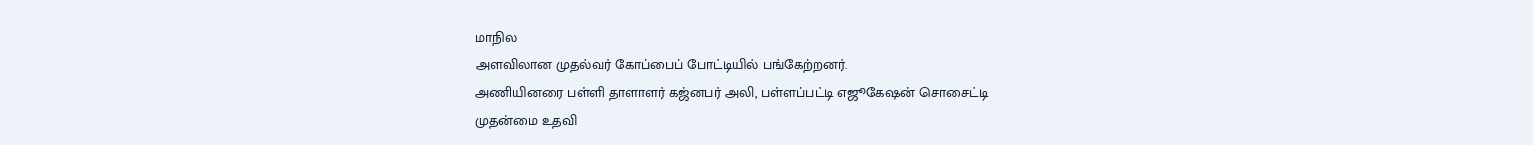மாநில
அளவிலான முதல்வர் கோப்பைப் போட்டியில் பங்கேற்றனர்.
அணியினரை பள்ளி தாளாளர் கஜ்னபர் அலி, பள்ளப்பட்டி எஜூகேஷன் சொசைட்டி
முதன்மை உதவி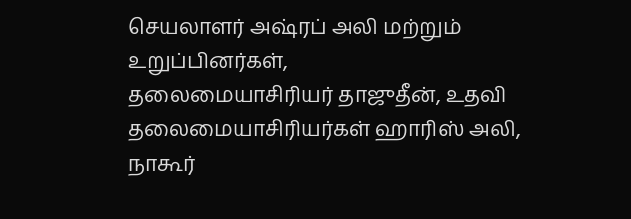செயலாளர் அஷ்ரப் அலி மற்றும் உறுப்பினர்கள்,
தலைமையாசிரியர் தாஜுதீன், உதவி தலைமையாசிரியர்கள் ஹாரிஸ் அலி,
நாகூர்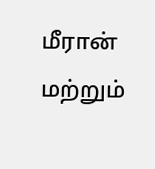மீரான் மற்றும்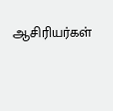ஆசிரியர்கள்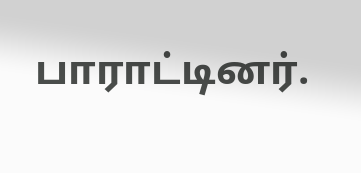பாராட்டினர்.